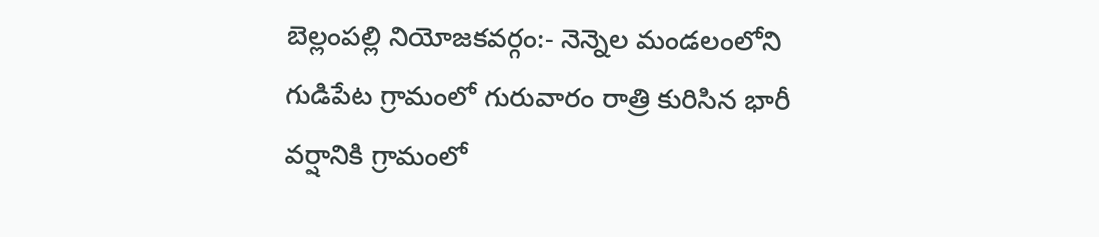బెల్లంపల్లి నియోజకవర్గం:- నెన్నెల మండలంలోని గుడిపేట గ్రామంలో గురువారం రాత్రి కురిసిన భారీ వర్షానికి గ్రామంలో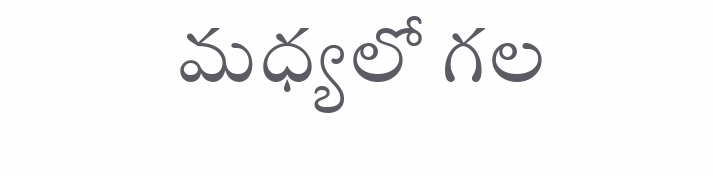మధ్యలో గల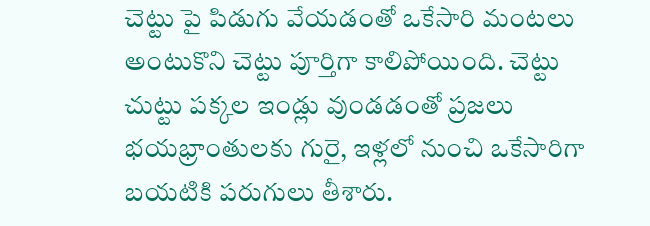చెట్టు పై పిడుగు వేయడంతో ఒకేసారి మంటలు అంటుకొని చెట్టు పూర్తిగా కాలిపోయింది. చెట్టు చుట్టు పక్కల ఇండ్లు వుండడంతో ప్రజలు భయభ్రాంతులకు గురై, ఇళ్లలో నుంచి ఒకేసారిగా బయటికి పరుగులు తీశారు.